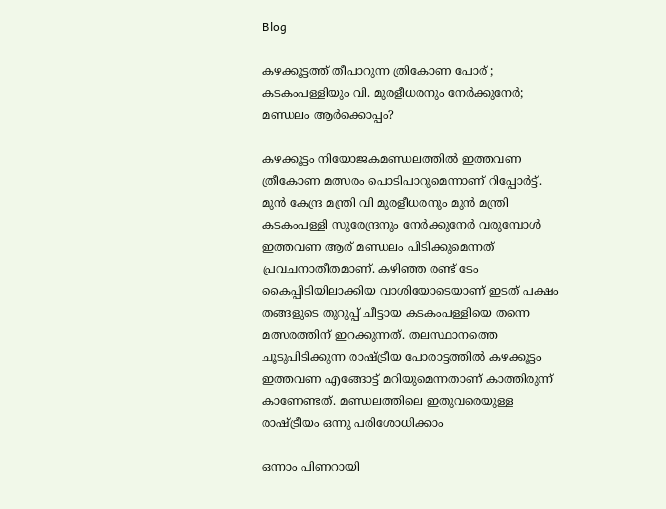Blog

കഴക്കൂട്ടത്ത് തീപാറുന്ന ത്രികോണ പോര് ; കടകംപള്ളിയും വി. മുരളീധരനും നേർക്കുനേർ; മണ്ഡലം ആർക്കൊപ്പം?

കഴക്കൂട്ടം നിയോ‍‍‍‍‍ജകമണ്ഡലത്തിൽ ഇത്തവണ ത്രീകോണ മത്സരം പൊടിപാറുമെന്നാണ് റിപ്പോ‌‌ർട്ട്. മുൻ കേന്ദ്ര മന്ത്രി വി മുരളീധരനും മുൻ മന്ത്രി കടകംപള്ളി സുരേന്ദ്രനും നേ‌ർക്കുനേ‌‌‍‌‌‍ർ വരുമ്പോൾ ഇത്തവണ ആര് മണ്ഡലം പിടിക്കുമെന്നത് പ്രവചനാതീതമാണ്. കഴിഞ്ഞ രണ്ട് ടേം കൈപ്പിടിയിലാക്കിയ വാശിയോടെയാണ് ഇടത് പക്ഷം തങ്ങളുടെ തുറുപ്പ് ചീട്ടായ കടകംപള്ളിയെ തന്നെ മത്സരത്തിന് ഇറക്കുന്നത്. തലസ്ഥാനത്തെ ചൂടുപിടിക്കുന്ന രാഷ്ട്രീയ പോരാട്ടത്തിൽ കഴക്കൂട്ടം ഇത്തവണ എങ്ങോട്ട് മറിയുമെന്നതാണ് കാത്തിരുന്ന് കാണേണ്ടത്. മണ്ഡലത്തിലെ ഇതുവരെയുള്ള രാഷ്ട്രീയം ഒന്നു പരിശോധിക്കാം

ഒന്നാം പിണറായി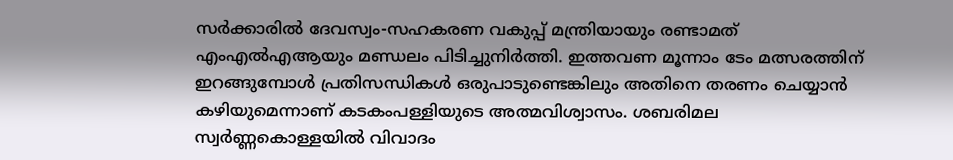സ‌‍‌‌ർക്കാരിൽ ദേവസ്വം-സഹകരണ വകുപ്പ് മന്ത്രിയായും രണ്ടാമത് എംഎൽഎആയും മണ്ഡലം പിടിച്ചുനിർത്തി. ഇത്തവണ മൂന്നാം ടേം മത്സരത്തിന് ഇറങ്ങുമ്പോൾ പ്രതിസന്ധികൾ ഒരുപാടുണ്ടെങ്കിലും അതിനെ തരണം ചെയ്യാൻ കഴിയുമെന്നാണ് കടകം‍പള്ളിയുടെ അത്മവിശ്വാസം. ശബരിമല സ്വർണ്ണകൊള്ളയിൽ വിവാദം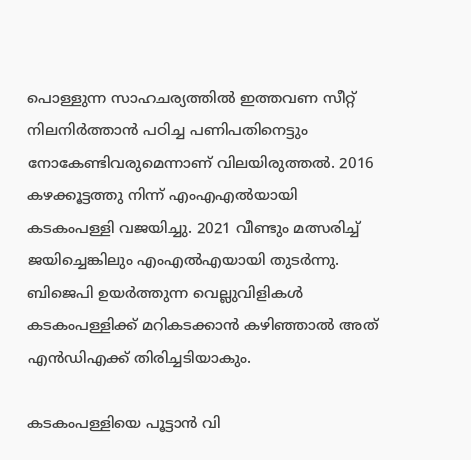പൊള്ളുന്ന സാഹചര്യത്തിൽ ഇത്തവണ സീറ്റ് നിലനിർത്താൻ പഠിച്ച പണിപതിനെട്ടും നോകേണ്ടിവരുമെന്നാണ് വിലയിരുത്തൽ. 2016 കഴക്കൂട്ടത്തു നിന്ന് എംഎഎൽയായി കടകംപള്ളി വജയിച്ചു. 2021 വീണ്ടും മത്സരിച്ച് ജയിച്ചെങ്കിലും എംഎൽഎയായി തുടർന്നു. ബി‍ജെപി ഉയർത്തുന്ന വെല്ലുവിളികൾ കടകംപള്ളിക്ക് മറികടക്കാൻ കഴിഞ്ഞ‍ാൽ അത് എൻ‍‍ഡിഎക്ക് തിരിച്ചടിയാകും.

കടകംപള്ളിയെ പൂട്ടാൻ വി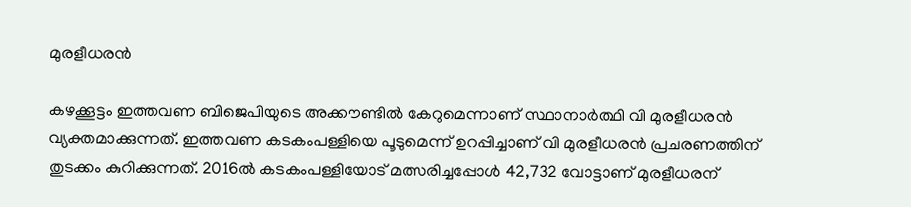മുരളീധരൻ

കഴക്കൂട്ടം ഇത്തവണ ബിജെപിയുടെ അക്കൗണ്ടിൽ കേറുമെന്നാണ് സ്ഥാനാർത്ഥി വി മുരളീധരൻ വ്യക്തമാക്കുന്നത്. ഇത്തവണ കടകംപള്ളിയെ പൂടുമെന്ന് ഉറപ്പിച്ചാണ് വി മുരളീധരൻ പ്രചരണത്തിന് തുടക്കം കുറിക്കുന്നത്. 2016ല്‍ കടകംപള്ളിയോട് മത്സരിച്ചപ്പോൾ 42,732 വോട്ടാണ് മുരളീധരന്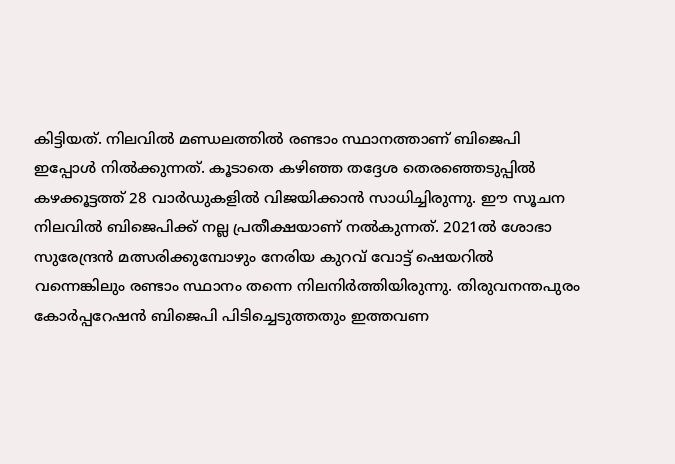കിട്ടിയത്. നിലവിൽ മണ്ഡലത്തിൽ രണ്ടാം സ്ഥാനത്താണ് ബിജെപി ഇപ്പോൾ നിൽക്കുന്നത്. കൂടാതെ കഴിഞ്ഞ‍ തദ്ദേശ തെരഞ്ഞെടുപ്പിൽ കഴക്കൂട്ടത്ത് 28 വാർഡുകളിൽ വിജയിക്കാൻ സാധിച്ചിരുന്നു. ഈ സൂചന നിലവിൽ ബിജെപിക്ക് നല്ല പ്രതീക്ഷയാണ് നൽകുന്നത്. 2021ൽ ശോഭാ സുരേന്ദ്രൻ മത്സരിക്കുമ്പോഴും നേരിയ കുറവ് വോട്ട് ഷെയറിൽ വന്നെങ്കിലും രണ്ടാം സ്ഥാനം തന്നെ നിലനിർത്തിയിരുന്നു. തിരുവനന്തപുരം കോ‌ർപ്പറേഷൻ ബിജെപി പിടിച്ചെടുത്തതും ഇത്തവണ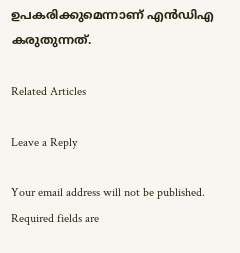ഉപകരിക്കുമെന്നാണ് എൻ‍‍‍‍ഡിഎ കരുതുന്നത്.

Related Articles

Leave a Reply

Your email address will not be published. Required fields are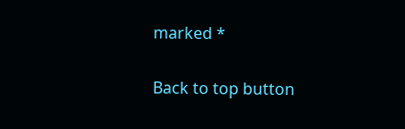marked *

Back to top button